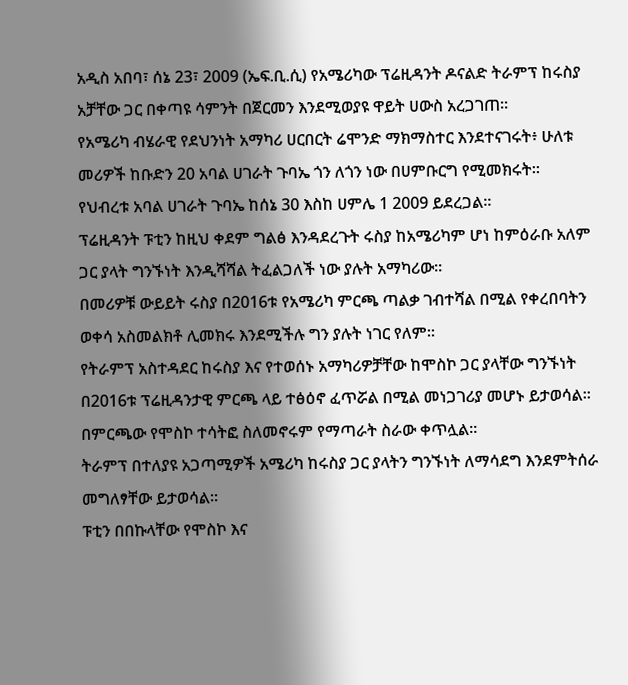አዲስ አበባ፣ ሰኔ 23፣ 2009 (ኤፍ.ቢ.ሲ) የአሜሪካው ፕሬዚዳንት ዶናልድ ትራምፕ ከሩስያ አቻቸው ጋር በቀጣዩ ሳምንት በጀርመን እንደሚወያዩ ዋይት ሀውስ አረጋገጠ።
የአሜሪካ ብሄራዊ የደህንነት አማካሪ ሀርበርት ሬሞንድ ማክማስተር እንደተናገሩት፥ ሁለቱ መሪዎች ከቡድን 20 አባል ሀገራት ጉባኤ ጎን ለጎን ነው በሀምቡርግ የሚመክሩት።
የህብረቱ አባል ሀገራት ጉባኤ ከሰኔ 30 እስከ ሀምሌ 1 2009 ይደረጋል።
ፕሬዚዳንት ፑቲን ከዚህ ቀደም ግልፅ እንዳደረጉት ሩስያ ከአሜሪካም ሆነ ከምዕራቡ አለም ጋር ያላት ግንኙነት እንዲሻሻል ትፈልጋለች ነው ያሉት አማካሪው።
በመሪዎቹ ውይይት ሩስያ በ2016ቱ የአሜሪካ ምርጫ ጣልቃ ገብተሻል በሚል የቀረበባትን ወቀሳ አስመልክቶ ሊመክሩ እንደሚችሉ ግን ያሉት ነገር የለም።
የትራምፕ አስተዳደር ከሩስያ እና የተወሰኑ አማካሪዎቻቸው ከሞስኮ ጋር ያላቸው ግንኙነት በ2016ቱ ፕሬዚዳንታዊ ምርጫ ላይ ተፅዕኖ ፈጥሯል በሚል መነጋገሪያ መሆኑ ይታወሳል።
በምርጫው የሞስኮ ተሳትፎ ስለመኖሩም የማጣራት ስራው ቀጥሏል።
ትራምፕ በተለያዩ አጋጣሚዎች አሜሪካ ከሩስያ ጋር ያላትን ግንኙነት ለማሳደግ እንደምትሰራ መግለፃቸው ይታወሳል።
ፑቲን በበኩላቸው የሞስኮ እና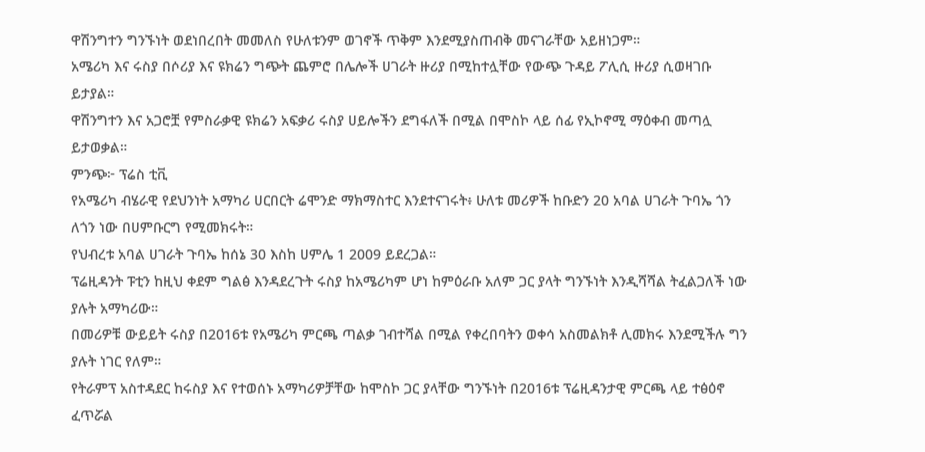ዋሽንግተን ግንኙነት ወደነበረበት መመለስ የሁለቱንም ወገኖች ጥቅም እንደሚያስጠብቅ መናገራቸው አይዘነጋም።
አሜሪካ እና ሩስያ በሶሪያ እና ዩክሬን ግጭት ጨምሮ በሌሎች ሀገራት ዙሪያ በሚከተሏቸው የውጭ ጉዳይ ፖሊሲ ዙሪያ ሲወዛገቡ ይታያል።
ዋሽንግተን እና አጋሮቿ የምስራቃዊ ዩክሬን አፍቃሪ ሩስያ ሀይሎችን ደግፋለች በሚል በሞስኮ ላይ ሰፊ የኢኮኖሚ ማዕቀብ መጣሏ ይታወቃል።
ምንጭ፦ ፕሬስ ቲቪ
የአሜሪካ ብሄራዊ የደህንነት አማካሪ ሀርበርት ሬሞንድ ማክማስተር እንደተናገሩት፥ ሁለቱ መሪዎች ከቡድን 20 አባል ሀገራት ጉባኤ ጎን ለጎን ነው በሀምቡርግ የሚመክሩት።
የህብረቱ አባል ሀገራት ጉባኤ ከሰኔ 30 እስከ ሀምሌ 1 2009 ይደረጋል።
ፕሬዚዳንት ፑቲን ከዚህ ቀደም ግልፅ እንዳደረጉት ሩስያ ከአሜሪካም ሆነ ከምዕራቡ አለም ጋር ያላት ግንኙነት እንዲሻሻል ትፈልጋለች ነው ያሉት አማካሪው።
በመሪዎቹ ውይይት ሩስያ በ2016ቱ የአሜሪካ ምርጫ ጣልቃ ገብተሻል በሚል የቀረበባትን ወቀሳ አስመልክቶ ሊመክሩ እንደሚችሉ ግን ያሉት ነገር የለም።
የትራምፕ አስተዳደር ከሩስያ እና የተወሰኑ አማካሪዎቻቸው ከሞስኮ ጋር ያላቸው ግንኙነት በ2016ቱ ፕሬዚዳንታዊ ምርጫ ላይ ተፅዕኖ ፈጥሯል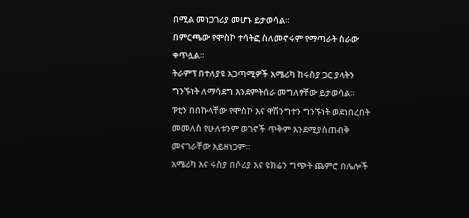በሚል መነጋገሪያ መሆኑ ይታወሳል።
በምርጫው የሞስኮ ተሳትፎ ስለመኖሩም የማጣራት ስራው ቀጥሏል።
ትራምፕ በተለያዩ አጋጣሚዎች አሜሪካ ከሩስያ ጋር ያላትን ግንኙነት ለማሳደግ እንደምትሰራ መግለፃቸው ይታወሳል።
ፑቲን በበኩላቸው የሞስኮ እና ዋሽንግተን ግንኙነት ወደነበረበት መመለስ የሁለቱንም ወገኖች ጥቅም እንደሚያስጠብቅ መናገራቸው አይዘነጋም።
አሜሪካ እና ሩስያ በሶሪያ እና ዩክሬን ግጭት ጨምሮ በሌሎች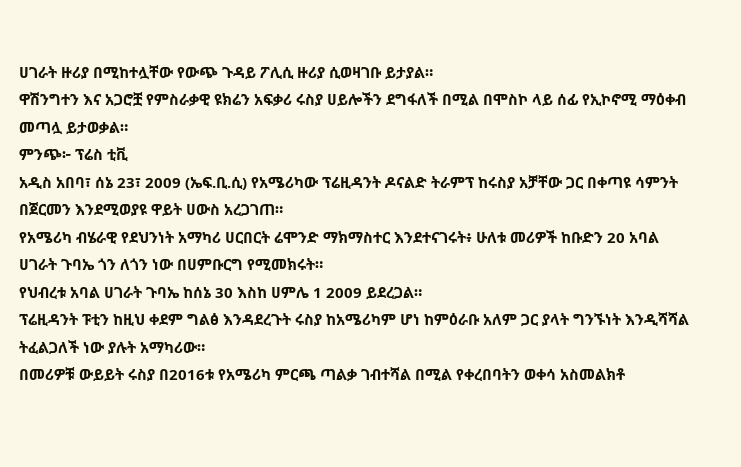ሀገራት ዙሪያ በሚከተሏቸው የውጭ ጉዳይ ፖሊሲ ዙሪያ ሲወዛገቡ ይታያል።
ዋሽንግተን እና አጋሮቿ የምስራቃዊ ዩክሬን አፍቃሪ ሩስያ ሀይሎችን ደግፋለች በሚል በሞስኮ ላይ ሰፊ የኢኮኖሚ ማዕቀብ መጣሏ ይታወቃል።
ምንጭ፦ ፕሬስ ቲቪ
አዲስ አበባ፣ ሰኔ 23፣ 2009 (ኤፍ.ቢ.ሲ) የአሜሪካው ፕሬዚዳንት ዶናልድ ትራምፕ ከሩስያ አቻቸው ጋር በቀጣዩ ሳምንት በጀርመን እንደሚወያዩ ዋይት ሀውስ አረጋገጠ።
የአሜሪካ ብሄራዊ የደህንነት አማካሪ ሀርበርት ሬሞንድ ማክማስተር እንደተናገሩት፥ ሁለቱ መሪዎች ከቡድን 20 አባል ሀገራት ጉባኤ ጎን ለጎን ነው በሀምቡርግ የሚመክሩት።
የህብረቱ አባል ሀገራት ጉባኤ ከሰኔ 30 እስከ ሀምሌ 1 2009 ይደረጋል።
ፕሬዚዳንት ፑቲን ከዚህ ቀደም ግልፅ እንዳደረጉት ሩስያ ከአሜሪካም ሆነ ከምዕራቡ አለም ጋር ያላት ግንኙነት እንዲሻሻል ትፈልጋለች ነው ያሉት አማካሪው።
በመሪዎቹ ውይይት ሩስያ በ2016ቱ የአሜሪካ ምርጫ ጣልቃ ገብተሻል በሚል የቀረበባትን ወቀሳ አስመልክቶ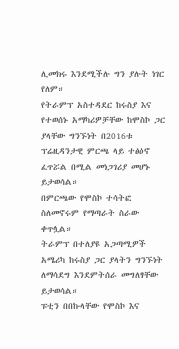ሊመክሩ እንደሚችሉ ግን ያሉት ነገር የለም።
የትራምፕ አስተዳደር ከሩስያ እና የተወሰኑ አማካሪዎቻቸው ከሞስኮ ጋር ያላቸው ግንኙነት በ2016ቱ ፕሬዚዳንታዊ ምርጫ ላይ ተፅዕኖ ፈጥሯል በሚል መነጋገሪያ መሆኑ ይታወሳል።
በምርጫው የሞስኮ ተሳትፎ ስለመኖሩም የማጣራት ስራው ቀጥሏል።
ትራምፕ በተለያዩ አጋጣሚዎች አሜሪካ ከሩስያ ጋር ያላትን ግንኙነት ለማሳደግ እንደምትሰራ መግለፃቸው ይታወሳል።
ፑቲን በበኩላቸው የሞስኮ እና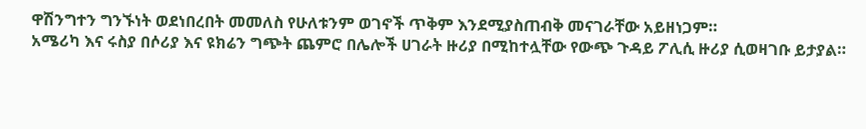ዋሽንግተን ግንኙነት ወደነበረበት መመለስ የሁለቱንም ወገኖች ጥቅም እንደሚያስጠብቅ መናገራቸው አይዘነጋም።
አሜሪካ እና ሩስያ በሶሪያ እና ዩክሬን ግጭት ጨምሮ በሌሎች ሀገራት ዙሪያ በሚከተሏቸው የውጭ ጉዳይ ፖሊሲ ዙሪያ ሲወዛገቡ ይታያል።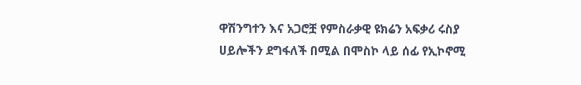ዋሽንግተን እና አጋሮቿ የምስራቃዊ ዩክሬን አፍቃሪ ሩስያ ሀይሎችን ደግፋለች በሚል በሞስኮ ላይ ሰፊ የኢኮኖሚ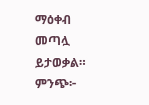ማዕቀብ መጣሏ ይታወቃል።
ምንጭ፦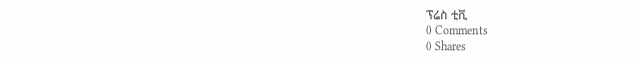ፕሬስ ቲቪ
0 Comments
0 Shares